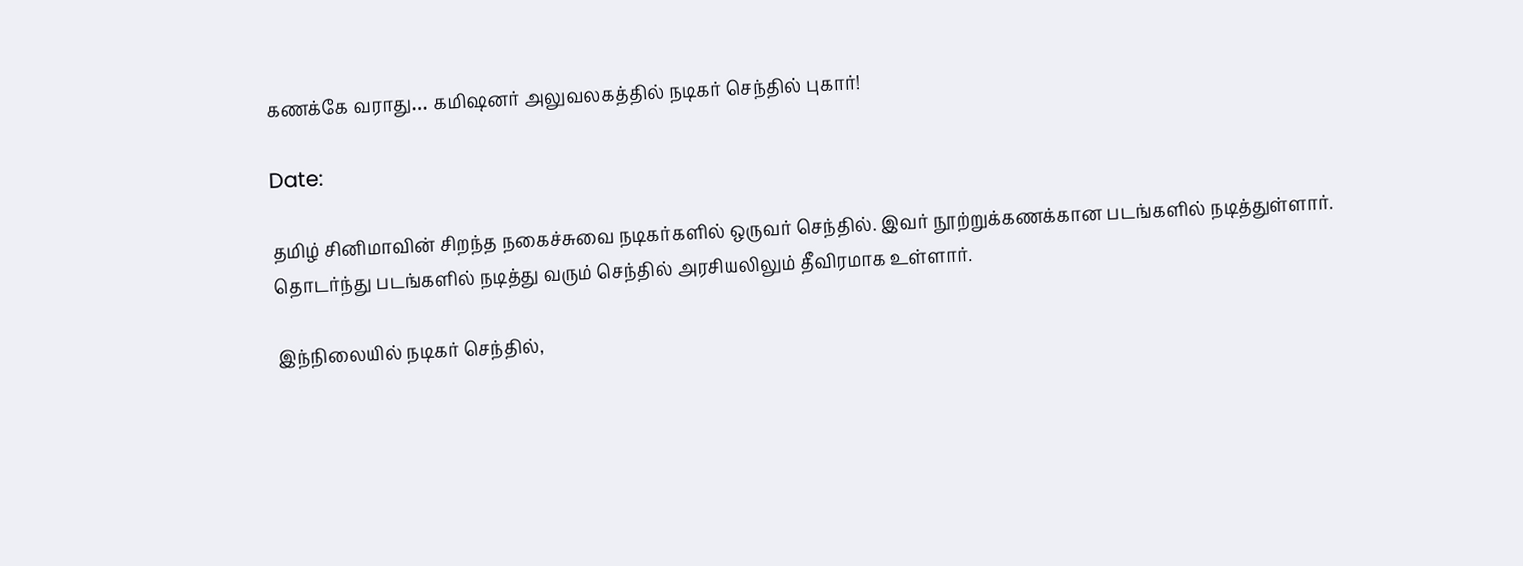கணக்கே வராது… கமிஷனர் அலுவலகத்தில் நடிகர் செந்தில் புகார்!

Date:

தமிழ் சினிமாவின் சிறந்த நகைச்சுவை நடிகர்களில் ஒருவர் செந்தில். இவர் நூற்றுக்கணக்கான படங்களில் நடித்துள்ளார். தொடர்ந்து படங்களில் நடித்து வரும் செந்தில் அரசியலிலும் தீவிரமாக உள்ளார்.

இந்நிலையில் நடிகர் செந்தில்,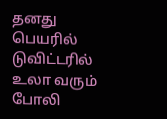தனது பெயரில் டுவிட்டரில் உலா வரும் போலி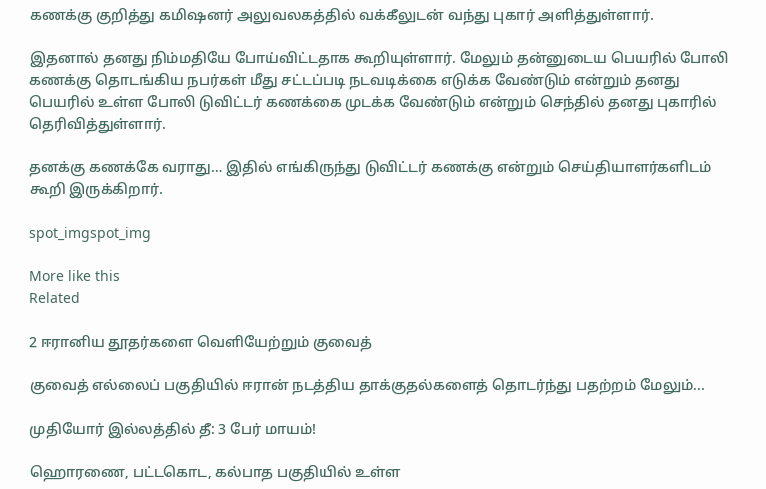கணக்கு குறித்து கமிஷனர் அலுவலகத்தில் வக்கீலுடன் வந்து புகார் அளித்துள்ளார்.

இதனால் தனது நிம்மதியே போய்விட்டதாக கூறியுள்ளார். மேலும் தன்னுடைய பெயரில் போலி கணக்கு தொடங்கிய நபர்கள் மீது சட்டப்படி நடவடிக்கை எடுக்க வேண்டும் என்றும் தனது பெயரில் உள்ள போலி டுவிட்டர் கணக்கை முடக்க வேண்டும் என்றும் செந்தில் தனது புகாரில் தெரிவித்துள்ளார்.

தனக்கு கணக்கே வராது… இதில் எங்கிருந்து டுவிட்டர் கணக்கு என்றும் செய்தியாளர்களிடம் கூறி இருக்கிறார்.

spot_imgspot_img

More like this
Related

2 ஈரானிய தூதர்களை வெளியேற்றும் குவைத்

குவைத் எல்லைப் பகுதியில் ஈரான் நடத்திய தாக்குதல்களைத் தொடர்ந்து பதற்றம் மேலும்...

முதியோர் இல்லத்தில் தீ: 3 பேர் மாயம்!

ஹொரணை, பட்டகொட, கல்பாத பகுதியில் உள்ள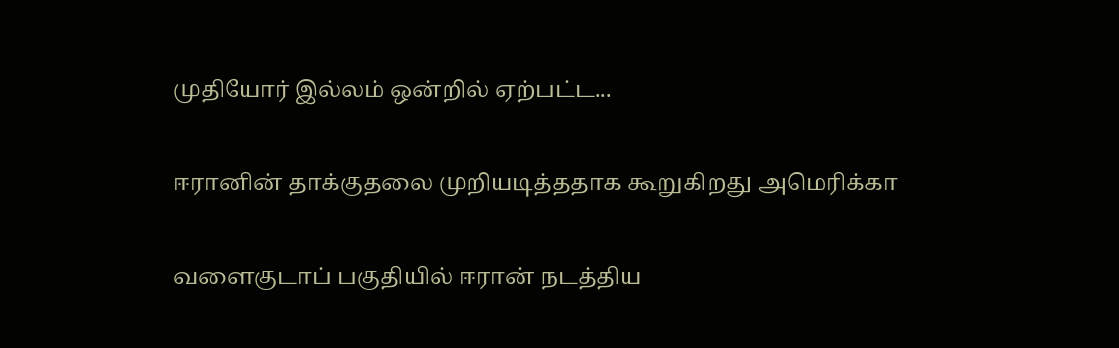முதியோர் இல்லம் ஒன்றில் ஏற்பட்ட...

ஈரானின் தாக்குதலை முறியடித்ததாக கூறுகிறது அமெரிக்கா

வளைகுடாப் பகுதியில் ஈரான் நடத்திய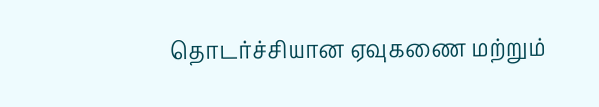தொடர்ச்சியான ஏவுகணை மற்றும்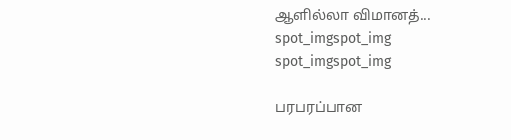ஆளில்லா விமானத்...
spot_imgspot_img
spot_imgspot_img

பரபரப்பான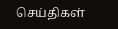செய்திகள்